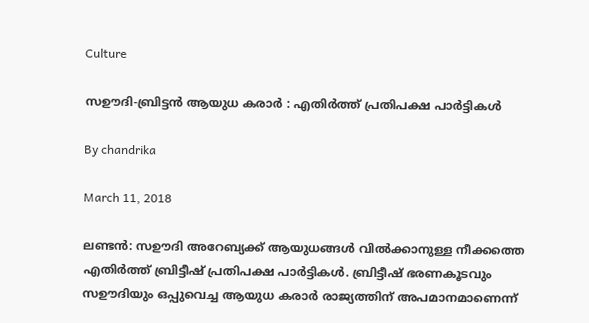Culture

സഊദി-ബ്രിട്ടന്‍ ആയുധ കരാര്‍ : എതിര്‍ത്ത് പ്രതിപക്ഷ പാര്‍ട്ടികള്‍

By chandrika

March 11, 2018

ലണ്ടന്‍: സഊദി അറേബ്യക്ക് ആയുധങ്ങള്‍ വില്‍ക്കാനുള്ള നീക്കത്തെ എതിര്‍ത്ത് ബ്രിട്ടീഷ് പ്രതിപക്ഷ പാര്‍ട്ടികള്‍. ബ്രിട്ടീഷ് ഭരണകൂടവും സഊദിയും ഒപ്പുവെച്ച ആയുധ കരാര്‍ രാജ്യത്തിന് അപമാനമാണെന്ന്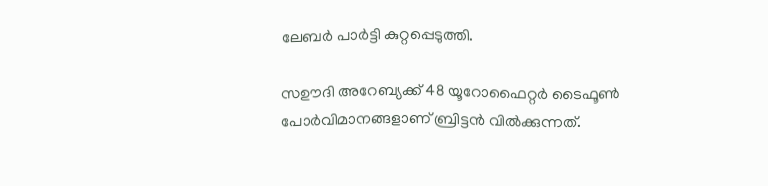ലേബര്‍ പാര്‍ട്ടി കുറ്റപ്പെടുത്തി.

സഊദി അറേബ്യക്ക് 48 യൂറോഫൈറ്റര്‍ ടൈഫൂണ്‍ പോര്‍വിമാനങ്ങളാണ് ബ്രിട്ടന്‍ വില്‍ക്കുന്നത്.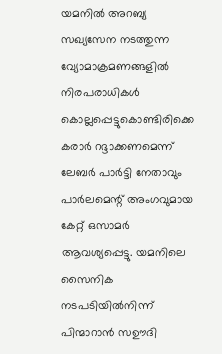യമനില്‍ അറബ്യ സഖ്യസേന നടത്തുന്ന വ്യോമാക്രമണങ്ങളില്‍ നിരപരാധികള്‍ കൊല്ലപ്പെട്ടുകൊണ്ടിരിക്കെ കരാര്‍ റദ്ദാക്കണമെന്ന് ലേബര്‍ പാര്‍ട്ടി നേതാവും പാര്‍ലമെന്റ് അംഗവുമായ കേറ്റ് ഒസാമര്‍ ആവശ്യപ്പെട്ടു. യമനിലെ സൈനിക നടപടിയില്‍നിന്ന് പിന്മാറാന്‍ സഊദി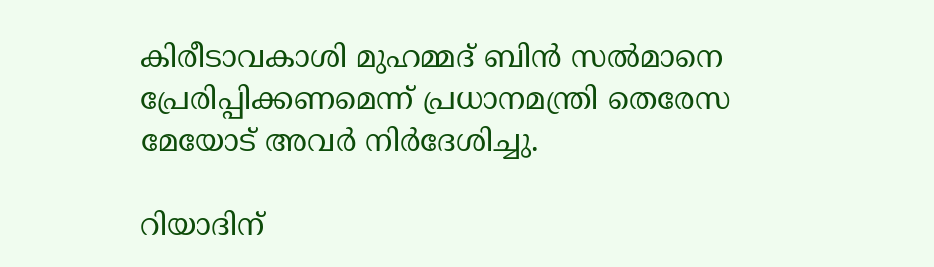കിരീടാവകാശി മുഹമ്മദ് ബിന്‍ സല്‍മാനെ പ്രേരിപ്പിക്കണമെന്ന് പ്രധാനമന്ത്രി തെരേസ മേയോട് അവര്‍ നിര്‍ദേശിച്ചു.

റിയാദിന്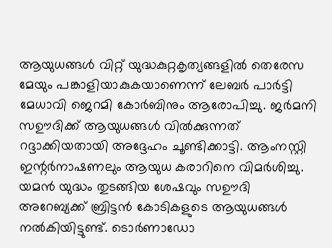ആയുധങ്ങള്‍ വിറ്റ് യുദ്ധകുറ്റകൃത്യങ്ങളില്‍ തെരേസ മേയും പങ്കാളിയാകുകയാണെന്ന് ലേബര്‍ പാര്‍ട്ടി മേധാവി ജെറമി കോര്‍ബിനും ആരോപിച്ചു. ജര്‍മനി സഊദിക്ക് ആയുധങ്ങള്‍ വില്‍ക്കുന്നത് റദ്ദാക്കിയതായി അദ്ദേഹം ചൂണ്ടിക്കാട്ടി. ആംനസ്റ്റി ഇന്റര്‍നാഷണലും ആയുധ കരാറിനെ വിമര്‍ശിച്ചു. യമന്‍ യുദ്ധം തുടങ്ങിയ ശേഷവും സഊദി അറേബ്യക്ക് ബ്രിട്ടന്‍ കോടികളുടെ ആയുധങ്ങള്‍ നല്‍കിയിട്ടുണ്ട്. ടൊര്‍ണാഡോ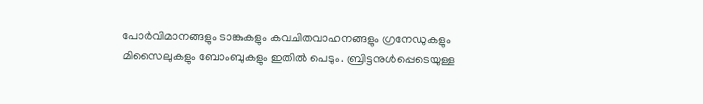പോര്‍വിമാനങ്ങളും ടാങ്കുകളും കവചിതവാഹനങ്ങളും ഗ്രനേഡുകളും മിസൈലുകളും ബോംബുകളും ഇതില്‍ പെടും. ബ്രിട്ടനുള്‍പ്പെടെയുള്ള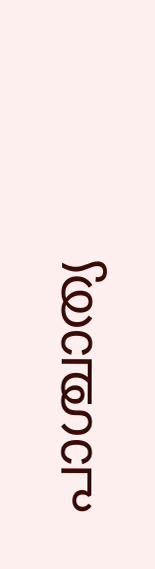പാശ്ചാത്യ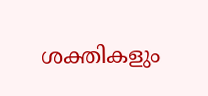ശക്തികളും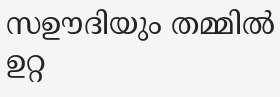സഊദിയും തമ്മില്‍ ഉറ്റ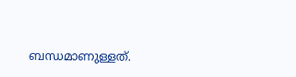ബന്ധമാണുള്ളത്.